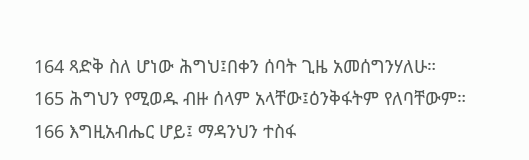164 ጻድቅ ስለ ሆነው ሕግህ፤በቀን ሰባት ጊዜ አመሰግንሃለሁ።
165 ሕግህን የሚወዱ ብዙ ሰላም አላቸው፤ዕንቅፋትም የለባቸውም።
166 እግዚአብሔር ሆይ፤ ማዳንህን ተስፋ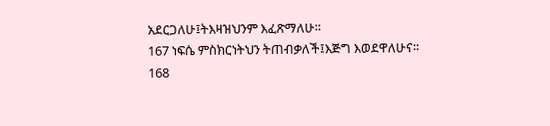አደርጋለሁ፤ትእዛዝህንም እፈጽማለሁ።
167 ነፍሴ ምስክርነትህን ትጠብቃለች፤እጅግ እወደዋለሁና።
168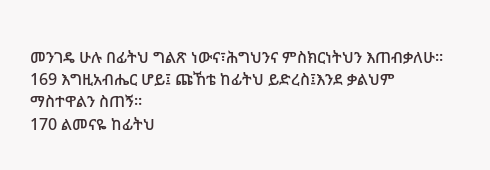መንገዴ ሁሉ በፊትህ ግልጽ ነውና፣ሕግህንና ምስክርነትህን እጠብቃለሁ።
169 እግዚአብሔር ሆይ፤ ጩኸቴ ከፊትህ ይድረስ፤እንደ ቃልህም ማስተዋልን ስጠኝ።
170 ልመናዬ ከፊትህ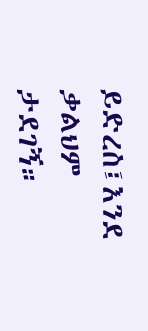ይድረስ፤እንደ ቃልህም ታደገኝ።